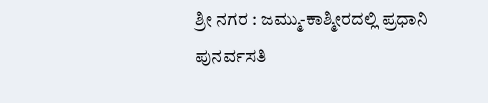ಶ್ರೀ ನಗರ : ಜಮ್ಮು-ಕಾಶ್ಮೀರದಲ್ಲಿ ಪ್ರಧಾನಿ ಪುನರ್ವಸತಿ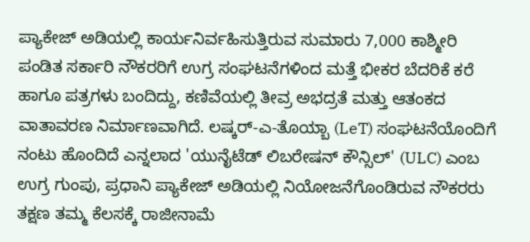ಪ್ಯಾಕೇಜ್ ಅಡಿಯಲ್ಲಿ ಕಾರ್ಯನಿರ್ವಹಿಸುತ್ತಿರುವ ಸುಮಾರು 7,000 ಕಾಶ್ಮೀರಿ ಪಂಡಿತ ಸರ್ಕಾರಿ ನೌಕರರಿಗೆ ಉಗ್ರ ಸಂಘಟನೆಗಳಿಂದ ಮತ್ತೆ ಭೀಕರ ಬೆದರಿಕೆ ಕರೆ ಹಾಗೂ ಪತ್ರಗಳು ಬಂದಿದ್ದು, ಕಣಿವೆಯಲ್ಲಿ ತೀವ್ರ ಅಭದ್ರತೆ ಮತ್ತು ಆತಂಕದ ವಾತಾವರಣ ನಿರ್ಮಾಣವಾಗಿದೆ. ಲಷ್ಕರ್-ಎ-ತೊಯ್ಬಾ (LeT) ಸಂಘಟನೆಯೊಂದಿಗೆ ನಂಟು ಹೊಂದಿದೆ ಎನ್ನಲಾದ 'ಯುನೈಟೆಡ್ ಲಿಬರೇಷನ್ ಕೌನ್ಸಿಲ್' (ULC) ಎಂಬ ಉಗ್ರ ಗುಂಪು, ಪ್ರಧಾನಿ ಪ್ಯಾಕೇಜ್ ಅಡಿಯಲ್ಲಿ ನಿಯೋಜನೆಗೊಂಡಿರುವ ನೌಕರರು ತಕ್ಷಣ ತಮ್ಮ ಕೆಲಸಕ್ಕೆ ರಾಜೀನಾಮೆ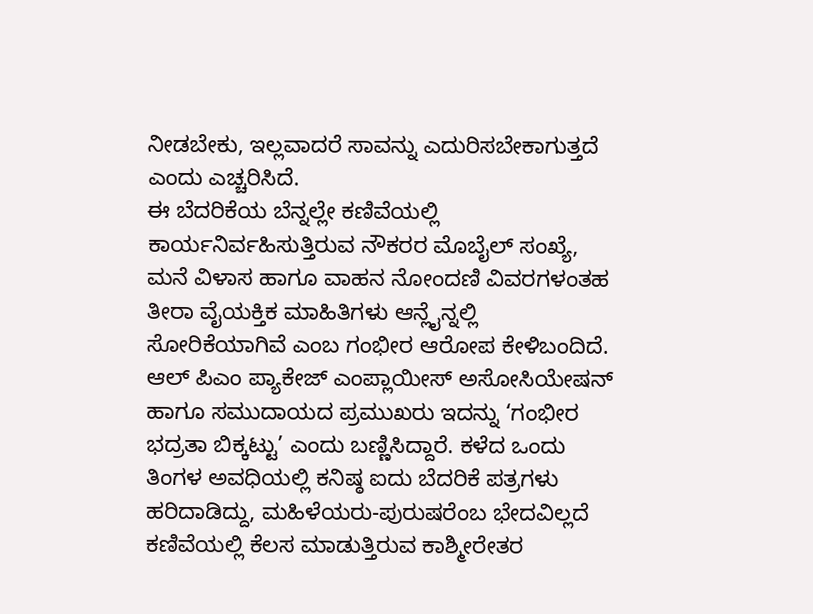ನೀಡಬೇಕು, ಇಲ್ಲವಾದರೆ ಸಾವನ್ನು ಎದುರಿಸಬೇಕಾಗುತ್ತದೆ ಎಂದು ಎಚ್ಚರಿಸಿದೆ.
ಈ ಬೆದರಿಕೆಯ ಬೆನ್ನಲ್ಲೇ ಕಣಿವೆಯಲ್ಲಿ ಕಾರ್ಯನಿರ್ವಹಿಸುತ್ತಿರುವ ನೌಕರರ ಮೊಬೈಲ್ ಸಂಖ್ಯೆ, ಮನೆ ವಿಳಾಸ ಹಾಗೂ ವಾಹನ ನೋಂದಣಿ ವಿವರಗಳಂತಹ ತೀರಾ ವೈಯಕ್ತಿಕ ಮಾಹಿತಿಗಳು ಆನ್ಲೈನ್ನಲ್ಲಿ ಸೋರಿಕೆಯಾಗಿವೆ ಎಂಬ ಗಂಭೀರ ಆರೋಪ ಕೇಳಿಬಂದಿದೆ. ಆಲ್ ಪಿಎಂ ಪ್ಯಾಕೇಜ್ ಎಂಪ್ಲಾಯೀಸ್ ಅಸೋಸಿಯೇಷನ್ ಹಾಗೂ ಸಮುದಾಯದ ಪ್ರಮುಖರು ಇದನ್ನು ‘ಗಂಭೀರ ಭದ್ರತಾ ಬಿಕ್ಕಟ್ಟು’ ಎಂದು ಬಣ್ಣಿಸಿದ್ದಾರೆ. ಕಳೆದ ಒಂದು ತಿಂಗಳ ಅವಧಿಯಲ್ಲಿ ಕನಿಷ್ಠ ಐದು ಬೆದರಿಕೆ ಪತ್ರಗಳು ಹರಿದಾಡಿದ್ದು, ಮಹಿಳೆಯರು-ಪುರುಷರೆಂಬ ಭೇದವಿಲ್ಲದೆ ಕಣಿವೆಯಲ್ಲಿ ಕೆಲಸ ಮಾಡುತ್ತಿರುವ ಕಾಶ್ಮೀರೇತರ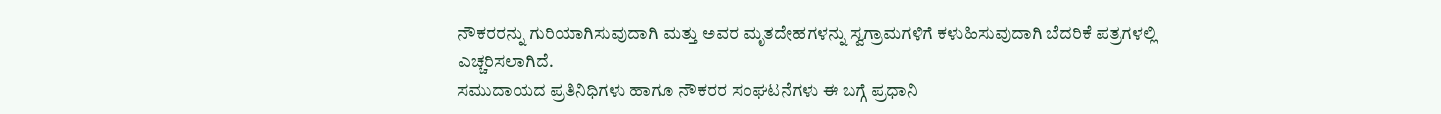ನೌಕರರನ್ನು ಗುರಿಯಾಗಿಸುವುದಾಗಿ ಮತ್ತು ಅವರ ಮೃತದೇಹಗಳನ್ನು ಸ್ವಗ್ರಾಮಗಳಿಗೆ ಕಳುಹಿಸುವುದಾಗಿ ಬೆದರಿಕೆ ಪತ್ರಗಳಲ್ಲಿ ಎಚ್ಚರಿಸಲಾಗಿದೆ.
ಸಮುದಾಯದ ಪ್ರತಿನಿಧಿಗಳು ಹಾಗೂ ನೌಕರರ ಸಂಘಟನೆಗಳು ಈ ಬಗ್ಗೆ ಪ್ರಧಾನಿ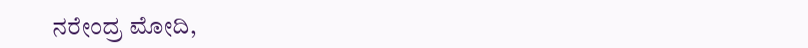ನರೇಂದ್ರ ಮೋದಿ,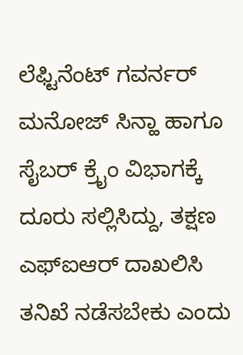ಲೆಫ್ಟಿನೆಂಟ್ ಗವರ್ನರ್ ಮನೋಜ್ ಸಿನ್ಹಾ ಹಾಗೂ ಸೈಬರ್ ಕ್ರೈಂ ವಿಭಾಗಕ್ಕೆ ದೂರು ಸಲ್ಲಿಸಿದ್ದು, ತಕ್ಷಣ ಎಫ್ಐಆರ್ ದಾಖಲಿಸಿ ತನಿಖೆ ನಡೆಸಬೇಕು ಎಂದು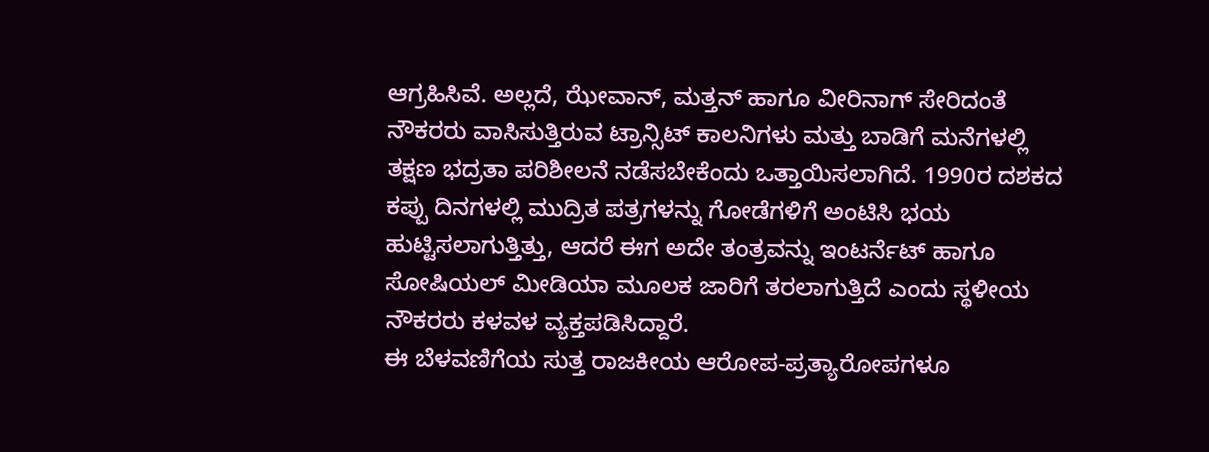ಆಗ್ರಹಿಸಿವೆ. ಅಲ್ಲದೆ, ಝೇವಾನ್, ಮತ್ತನ್ ಹಾಗೂ ವೀರಿನಾಗ್ ಸೇರಿದಂತೆ ನೌಕರರು ವಾಸಿಸುತ್ತಿರುವ ಟ್ರಾನ್ಸಿಟ್ ಕಾಲನಿಗಳು ಮತ್ತು ಬಾಡಿಗೆ ಮನೆಗಳಲ್ಲಿ ತಕ್ಷಣ ಭದ್ರತಾ ಪರಿಶೀಲನೆ ನಡೆಸಬೇಕೆಂದು ಒತ್ತಾಯಿಸಲಾಗಿದೆ. 1990ರ ದಶಕದ ಕಪ್ಪು ದಿನಗಳಲ್ಲಿ ಮುದ್ರಿತ ಪತ್ರಗಳನ್ನು ಗೋಡೆಗಳಿಗೆ ಅಂಟಿಸಿ ಭಯ ಹುಟ್ಟಿಸಲಾಗುತ್ತಿತ್ತು, ಆದರೆ ಈಗ ಅದೇ ತಂತ್ರವನ್ನು ಇಂಟರ್ನೆಟ್ ಹಾಗೂ ಸೋಷಿಯಲ್ ಮೀಡಿಯಾ ಮೂಲಕ ಜಾರಿಗೆ ತರಲಾಗುತ್ತಿದೆ ಎಂದು ಸ್ಥಳೀಯ ನೌಕರರು ಕಳವಳ ವ್ಯಕ್ತಪಡಿಸಿದ್ದಾರೆ.
ಈ ಬೆಳವಣಿಗೆಯ ಸುತ್ತ ರಾಜಕೀಯ ಆರೋಪ-ಪ್ರತ್ಯಾರೋಪಗಳೂ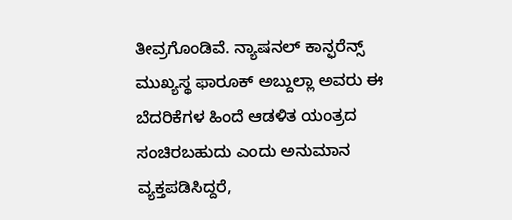ತೀವ್ರಗೊಂಡಿವೆ. ನ್ಯಾಷನಲ್ ಕಾನ್ಫರೆನ್ಸ್ ಮುಖ್ಯಸ್ಥ ಫಾರೂಕ್ ಅಬ್ದುಲ್ಲಾ ಅವರು ಈ ಬೆದರಿಕೆಗಳ ಹಿಂದೆ ಆಡಳಿತ ಯಂತ್ರದ ಸಂಚಿರಬಹುದು ಎಂದು ಅನುಮಾನ ವ್ಯಕ್ತಪಡಿಸಿದ್ದರೆ,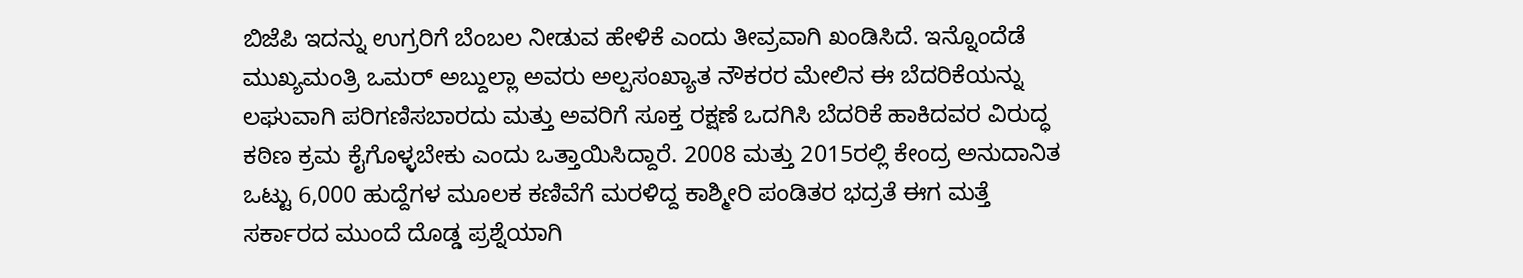ಬಿಜೆಪಿ ಇದನ್ನು ಉಗ್ರರಿಗೆ ಬೆಂಬಲ ನೀಡುವ ಹೇಳಿಕೆ ಎಂದು ತೀವ್ರವಾಗಿ ಖಂಡಿಸಿದೆ. ಇನ್ನೊಂದೆಡೆ ಮುಖ್ಯಮಂತ್ರಿ ಒಮರ್ ಅಬ್ದುಲ್ಲಾ ಅವರು ಅಲ್ಪಸಂಖ್ಯಾತ ನೌಕರರ ಮೇಲಿನ ಈ ಬೆದರಿಕೆಯನ್ನು ಲಘುವಾಗಿ ಪರಿಗಣಿಸಬಾರದು ಮತ್ತು ಅವರಿಗೆ ಸೂಕ್ತ ರಕ್ಷಣೆ ಒದಗಿಸಿ ಬೆದರಿಕೆ ಹಾಕಿದವರ ವಿರುದ್ಧ ಕಠಿಣ ಕ್ರಮ ಕೈಗೊಳ್ಳಬೇಕು ಎಂದು ಒತ್ತಾಯಿಸಿದ್ದಾರೆ. 2008 ಮತ್ತು 2015ರಲ್ಲಿ ಕೇಂದ್ರ ಅನುದಾನಿತ ಒಟ್ಟು 6,000 ಹುದ್ದೆಗಳ ಮೂಲಕ ಕಣಿವೆಗೆ ಮರಳಿದ್ದ ಕಾಶ್ಮೀರಿ ಪಂಡಿತರ ಭದ್ರತೆ ಈಗ ಮತ್ತೆ ಸರ್ಕಾರದ ಮುಂದೆ ದೊಡ್ಡ ಪ್ರಶ್ನೆಯಾಗಿ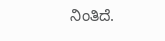ನಿಂತಿದೆ.